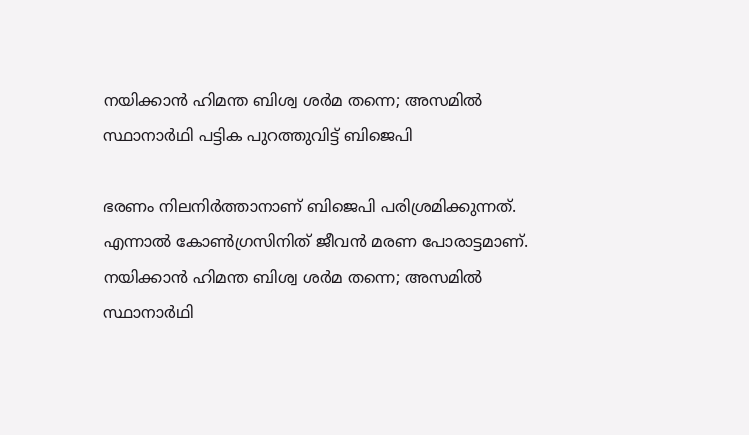നയിക്കാൻ ഹിമന്ത ബിശ്വ ശര്‍മ തന്നെ; അസമില്‍ സ്ഥാനാര്‍ഥി പട്ടിക പുറത്തുവിട്ട് ബിജെപി

ഭരണം നിലനിര്‍ത്താനാണ് ബിജെപി പരിശ്രമിക്കുന്നത്. എന്നാല്‍ കോണ്‍ഗ്രസിനിത് ജീവന്‍ മരണ പോരാട്ടമാണ്.
നയിക്കാൻ ഹിമന്ത ബിശ്വ ശര്‍മ തന്നെ; അസമില്‍ സ്ഥാനാര്‍ഥി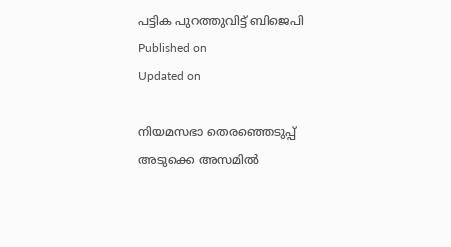പട്ടിക പുറത്തുവിട്ട് ബിജെപി
Published on
Updated on

നിയമസഭാ തെരഞ്ഞെടുപ്പ് അടുക്കെ അസമില്‍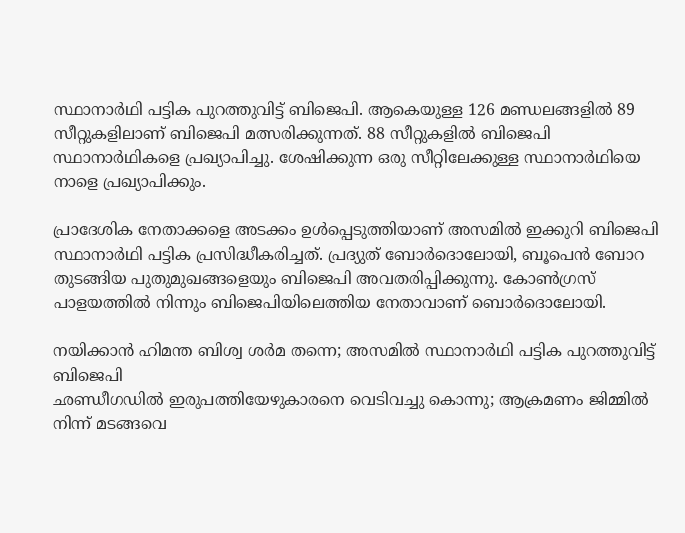സ്ഥാനാര്‍ഥി പട്ടിക പുറത്തുവിട്ട് ബിജെപി. ആകെയുള്ള 126 മണ്ഡലങ്ങളില്‍ 89 സീറ്റുകളിലാണ് ബിജെപി മത്സരിക്കുന്നത്. 88 സീറ്റുകളില്‍ ബിജെപി സ്ഥാനാര്‍ഥികളെ പ്രഖ്യാപിച്ചു. ശേഷിക്കുന്ന ഒരു സീറ്റിലേക്കുള്ള സ്ഥാനാര്‍ഥിയെ നാളെ പ്രഖ്യാപിക്കും.

പ്രാദേശിക നേതാക്കളെ അടക്കം ഉള്‍പ്പെടുത്തിയാണ് അസമില്‍ ഇക്കുറി ബിജെപി സ്ഥാനാര്‍ഥി പട്ടിക പ്രസിദ്ധീകരിച്ചത്. പ്രദ്യുത് ബോര്‍ദൊലോയി, ബൂപെന്‍ ബോറ തുടങ്ങിയ പുതുമുഖങ്ങളെയും ബിജെപി അവതരിപ്പിക്കുന്നു. കോണ്‍ഗ്രസ് പാളയത്തില്‍ നിന്നും ബിജെപിയിലെത്തിയ നേതാവാണ് ബൊര്‍ദൊലോയി.

നയിക്കാൻ ഹിമന്ത ബിശ്വ ശര്‍മ തന്നെ; അസമില്‍ സ്ഥാനാര്‍ഥി പട്ടിക പുറത്തുവിട്ട് ബിജെപി
ഛണ്ഡീഗഡിൽ ഇരുപത്തിയേഴുകാരനെ വെടിവച്ചു കൊന്നു; ആക്രമണം ജിമ്മിൽ നിന്ന് മടങ്ങവെ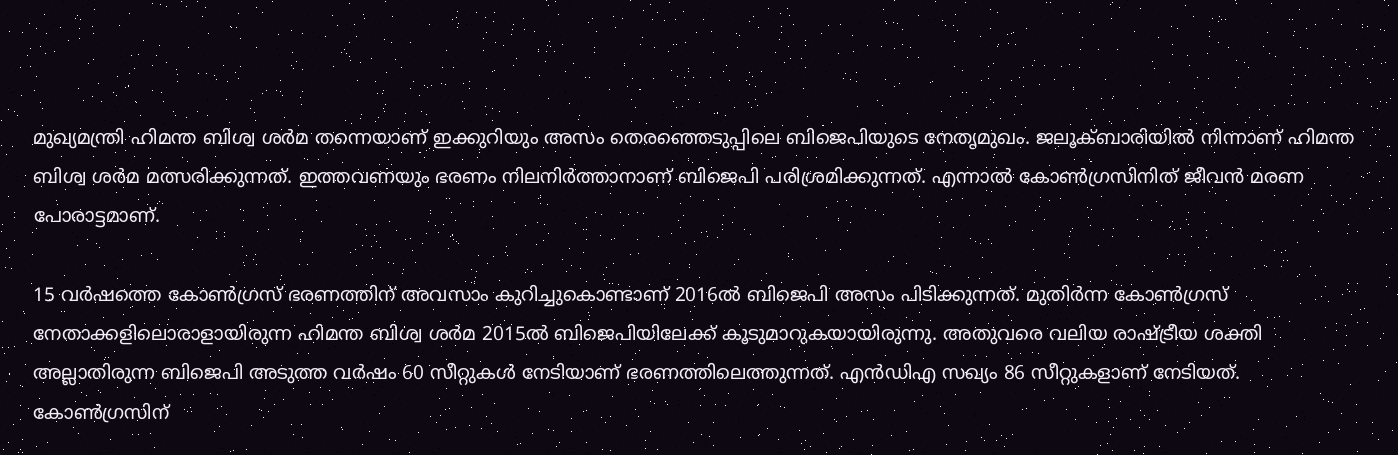മുഖ്യമന്ത്രി ഹിമന്ത ബിശ്വ ശര്‍മ തന്നെയാണ് ഇക്കുറിയും അസം തെരഞ്ഞെടുപ്പിലെ ബിജെപിയുടെ നേതൃമുഖം. ജലൂക്ബാരിയില്‍ നിന്നാണ് ഹിമന്ത ബിശ്വ ശര്‍മ മത്സരിക്കുന്നത്. ഇത്തവണയും ഭരണം നിലനിര്‍ത്താനാണ് ബിജെപി പരിശ്രമിക്കുന്നത്. എന്നാല്‍ കോണ്‍ഗ്രസിനിത് ജീവന്‍ മരണ പോരാട്ടമാണ്.

15 വര്‍ഷത്തെ കോണ്‍ഗ്രസ് ഭരണത്തിന് അവസാം കുറിച്ചുകൊണ്ടാണ് 2016ല്‍ ബിജെപി അസം പിടിക്കുന്നത്. മുതിര്‍ന്ന കോണ്‍ഗ്രസ് നേതാക്കളിലൊരാളായിരുന്ന ഹിമന്ത ബിശ്വ ശര്‍മ 2015ല്‍ ബിജെപിയിലേക്ക് കൂടുമാറുകയായിരുന്നു. അതുവരെ വലിയ രാഷ്ട്രീയ ശക്തി അല്ലാതിരുന്ന ബിജെപി അടുത്ത വര്‍ഷം 60 സീറ്റുകള്‍ നേടിയാണ് ഭരണത്തിലെത്തുന്നത്. എന്‍ഡിഎ സഖ്യം 86 സീറ്റുകളാണ് നേടിയത്. കോണ്‍ഗ്രസിന്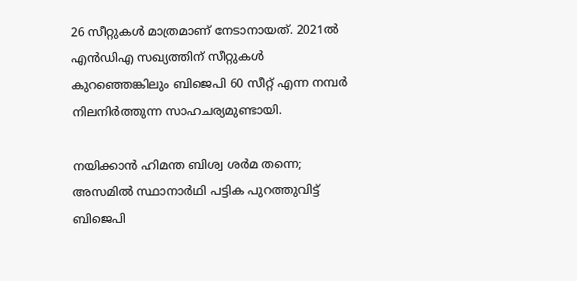26 സീറ്റുകള്‍ മാത്രമാണ് നേടാനായത്. 2021ല്‍ എന്‍ഡിഎ സഖ്യത്തിന് സീറ്റുകള്‍ കുറഞ്ഞെങ്കിലും ബിജെപി 60 സീറ്റ് എന്ന നമ്പര്‍ നിലനിര്‍ത്തുന്ന സാഹചര്യമുണ്ടായി.

നയിക്കാൻ ഹിമന്ത ബിശ്വ ശര്‍മ തന്നെ; അസമില്‍ സ്ഥാനാര്‍ഥി പട്ടിക പുറത്തുവിട്ട് ബിജെപി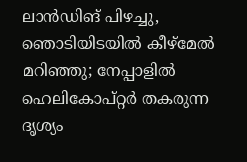ലാൻഡിങ് പിഴച്ചു, ഞൊടിയിടയിൽ കീഴ്മേൽ മറിഞ്ഞു; നേപ്പാളിൽ ഹെലികോപ്റ്റർ തകരുന്ന ദൃശ്യം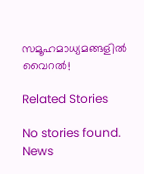സമൂഹമാധ്യമങ്ങളിൽ വൈറൽ!

Related Stories

No stories found.
News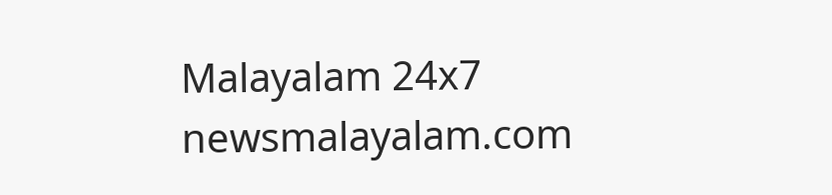Malayalam 24x7
newsmalayalam.com